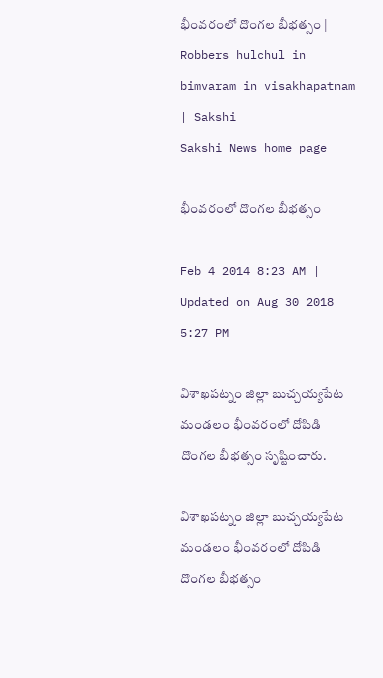భీంవరంలో దొంగల బీభత్సం | Robbers hulchul in bimvaram in visakhapatnam | Sakshi
Sakshi News home page

భీంవరంలో దొంగల బీభత్సం

Feb 4 2014 8:23 AM | Updated on Aug 30 2018 5:27 PM

విశాఖపట్నం జిల్లా బుచ్చయ్యపేట మండలం భీంవరంలో దోపిడి దొంగల బీభత్సం సృష్టించారు.

విశాఖపట్నం జిల్లా బుచ్చయ్యపేట మండలం భీంవరంలో దోపిడి దొంగల బీభత్సం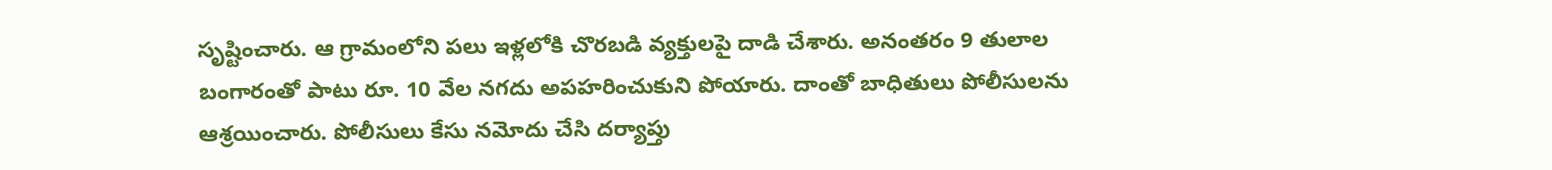సృష్టించారు. ఆ గ్రామంలోని పలు ఇళ్లలోకి చొరబడి వ్యక్తులపై దాడి చేశారు. అనంతరం 9 తులాల బంగారంతో పాటు రూ. 10 వేల నగదు అపహరించుకుని పోయారు. దాంతో బాధితులు పోలీసులను ఆశ్రయించారు. పోలీసులు కేసు నమోదు చేసి దర్యాప్తు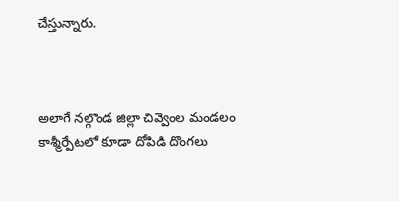చేస్తున్నారు.



అలాగే నల్గొండ జిల్లా చివ్వెంల మండలం కాశ్మీర్పేటలో కూడా దోపిడి దొంగలు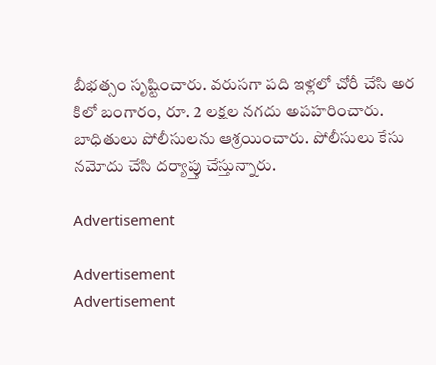బీభత్సం సృష్టించారు. వరుసగా పది ఇళ్లలో చోరీ చేసి అర కిలో బంగారం, రూ. 2 లక్షల నగదు అపహరించారు. బాధితులు పోలీసులను ఆశ్రయించారు. పోలీసులు కేసు నమోదు చేసి దర్యాప్తు చేస్తున్నారు.

Advertisement

Advertisement
Advertisement